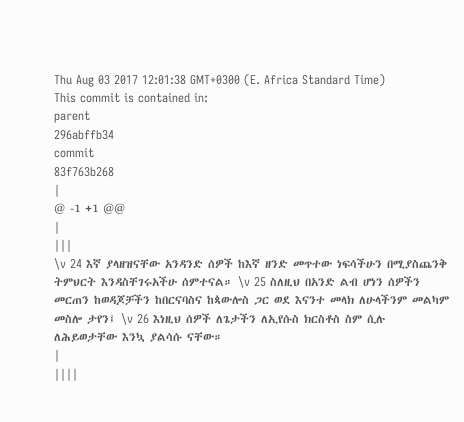Thu Aug 03 2017 12:01:38 GMT+0300 (E. Africa Standard Time)
This commit is contained in:
parent
296abffb34
commit
83f763b268
|
@ -1 +1 @@
|
|||
\v 24 እኛ ያላዘዝናቸው አንዳንድ ሰዎች ከእኛ ዘንድ መጥተው ነፍሳችሁን በሚያስጨንቅ ትምህርት እንዳስቸገሩአችሁ ሰምተናል። \v 25 ስለዚህ በአንድ ልብ ሆነን ሰዎችን መርጠን ከወዳጆቻችን ከበርናባስና ከጳውሎስ ጋር ወደ እናንተ መላክ ለሁላችንም መልካም መስሎ ታየን፤ \v 26 እነዚህ ሰዎች ለጌታችን ለኢየሱስ ክርስቶስ ስም ሲሉ ለሕይወታቸው እንኳ ያልሳሱ ናቸው።
|
||||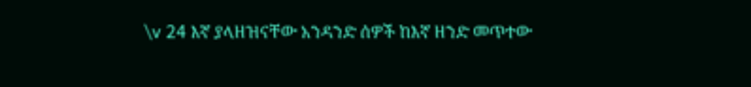\v 24 እኛ ያላዘዝናቸው አንዳንድ ሰዎች ከእኛ ዘንድ መጥተው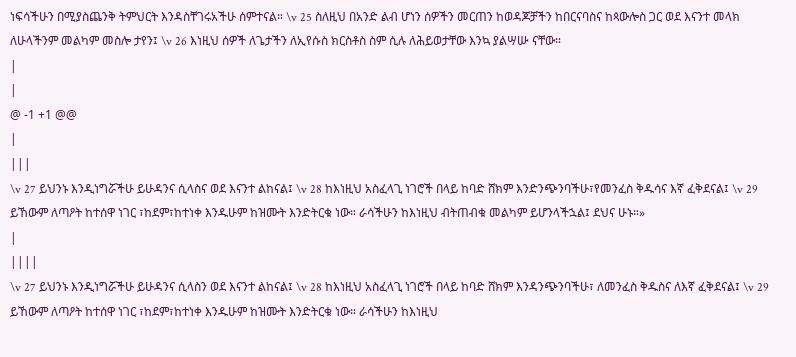ነፍሳችሁን በሚያስጨንቅ ትምህርት እንዳስቸገሩአችሁ ሰምተናል። \v 25 ስለዚህ በአንድ ልብ ሆነን ሰዎችን መርጠን ከወዳጆቻችን ከበርናባስና ከጳውሎስ ጋር ወደ እናንተ መላክ ለሁላችንም መልካም መስሎ ታየን፤ \v 26 እነዚህ ሰዎች ለጌታችን ለኢየሱስ ክርስቶስ ስም ሲሉ ለሕይወታቸው እንኳ ያልሣሡ ናቸው።
|
|
@ -1 +1 @@
|
|||
\v 27 ይህንኑ እንዲነግሯችሁ ይሁዳንና ሲላስና ወደ እናንተ ልከናል፤ \v 28 ከእነዚህ አስፈላጊ ነገሮች በላይ ከባድ ሸክም እንድንጭንባችሁ፣የመንፈስ ቅዱሳና እኛ ፈቅደናል፤ \v 29 ይኸውም ለጣዖት ከተሰዋ ነገር ፣ከደም፣ከተነቀ እንዱሁም ከዝሙት እንድትርቁ ነው። ራሳችሁን ከእነዚህ ብትጠብቁ መልካም ይሆንላችኋል፤ ደህና ሁኑ።»
|
||||
\v 27 ይህንኑ እንዲነግሯችሁ ይሁዳንና ሲላስን ወደ እናንተ ልከናል፤ \v 28 ከእነዚህ አስፈላጊ ነገሮች በላይ ከባድ ሸክም እንዳንጭንባችሁ፣ ለመንፈስ ቅዱስና ለእኛ ፈቅደናል፤ \v 29 ይኸውም ለጣዖት ከተሰዋ ነገር ፣ከደም፣ከተነቀ እንዱሁም ከዝሙት እንድትርቁ ነው። ራሳችሁን ከእነዚህ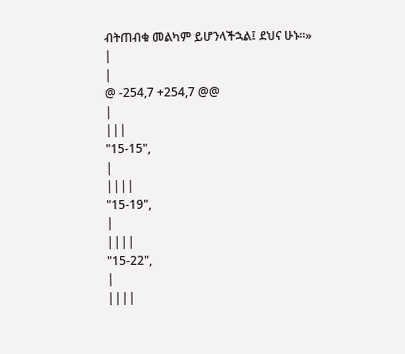ብትጠብቁ መልካም ይሆንላችኋል፤ ደህና ሁኑ።»
|
|
@ -254,7 +254,7 @@
|
|||
"15-15",
|
||||
"15-19",
|
||||
"15-22",
|
||||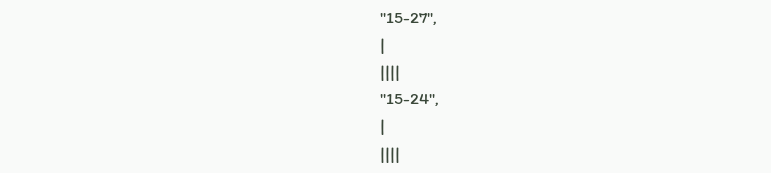"15-27",
|
||||
"15-24",
|
||||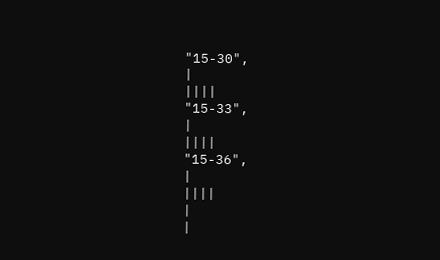"15-30",
|
||||
"15-33",
|
||||
"15-36",
|
||||
|
|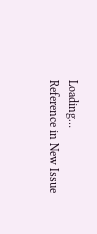Loading…
Reference in New Issue